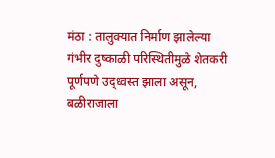मंठा : तालुक्यात निर्माण झालेल्या गंभीर दुष्काळी परिस्थितीमुळे शेतकरी पूर्णपणे उद्ध्वस्त झाला असून, बळीराजाला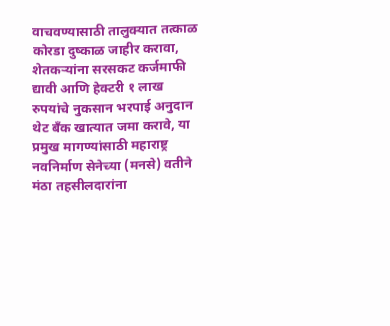वाचवण्यासाठी तालुक्यात तत्काळ कोरडा दुष्काळ जाहीर करावा, शेतकऱ्यांना सरसकट कर्जमाफी द्यावी आणि हेक्टरी १ लाख रुपयांचे नुकसान भरपाई अनुदान थेट बँक खात्यात जमा करावे, या प्रमुख मागण्यांसाठी महाराष्ट्र नवनिर्माण सेनेच्या (मनसे) वतीने मंठा तहसीलदारांना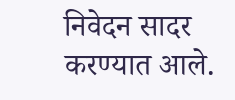निवेदन सादर करण्यात आले.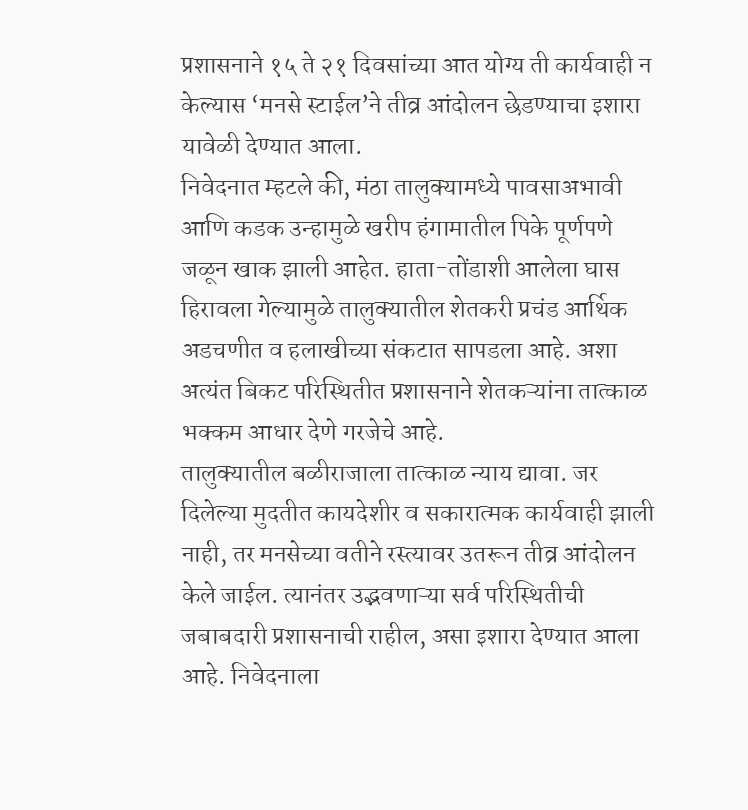प्रशासनाने १५ ते २१ दिवसांच्या आत योग्य ती कार्यवाही न केल्यास ‘मनसे स्टाईल’ने तीव्र आंदोलन छेडण्याचा इशारा यावेळी देण्यात आला.
निवेदनात म्हटले की, मंठा तालुक्यामध्ये पावसाअभावी आणि कडक उन्हामुळे खरीप हंगामातील पिके पूर्णपणे जळून खाक झाली आहेत. हाता-तोंडाशी आलेला घास हिरावला गेल्यामुळे तालुक्यातील शेतकरी प्रचंड आर्थिक अडचणीत व हलाखीच्या संकटात सापडला आहे. अशा अत्यंत बिकट परिस्थितीत प्रशासनाने शेतकऱ्यांना तात्काळ भक्कम आधार देणे गरजेचे आहे.
तालुक्यातील बळीराजाला तात्काळ न्याय द्यावा. जर दिलेल्या मुदतीत कायदेशीर व सकारात्मक कार्यवाही झाली नाही, तर मनसेच्या वतीने रस्त्यावर उतरून तीव्र आंदोलन केले जाईल. त्यानंतर उद्भवणाऱ्या सर्व परिस्थितीची जबाबदारी प्रशासनाची राहील, असा इशारा देण्यात आला आहे. निवेदनाला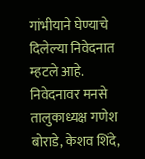गांभीयाने घेण्याचे दिलेल्या निवेदनात म्हटले आहे.
निवेदनावर मनसे तालुकाध्यक्ष गणेश बोराडे, केशव शिंदे,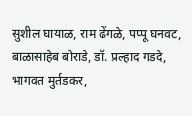सुशील घायाळ, राम ढेंगळे, पप्पू घनवट, बाळासाहेब बोराडे, डॉ. प्रल्हाद गडदे, भागवत मुर्तडकर,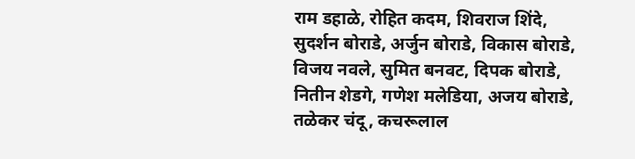राम डहाळे, रोहित कदम, शिवराज शिंदे, सुदर्शन बोराडे, अर्जुन बोराडे, विकास बोराडे, विजय नवले, सुमित बनवट, दिपक बोराडे, नितीन शेडगे, गणेश मलेडिया, अजय बोराडे, तळेकर चंदू, कचरूलाल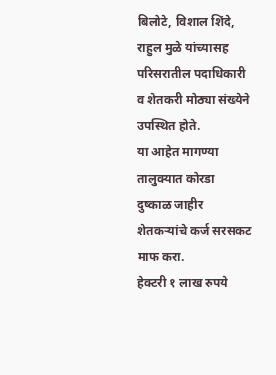बिलोटे, विशाल शिंदे, राहुल मुळे यांच्यासह परिसरातील पदाधिकारी व शेतकरी मोठ्या संख्येने उपस्थित होते.
या आहेत मागण्या
तालुक्यात कोरडा दुष्काळ जाहीर
शेतकऱ्यांचे कर्ज सरसकट माफ करा.
हेक्टरी १ लाख रुपये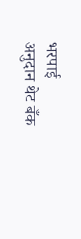भरपाई
अनुदान थेट बँक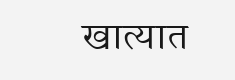खात्यात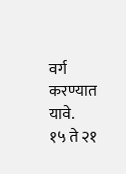वर्ग करण्यात यावे.
१५ ते २१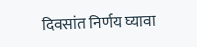दिवसांत निर्णय घ्यावा